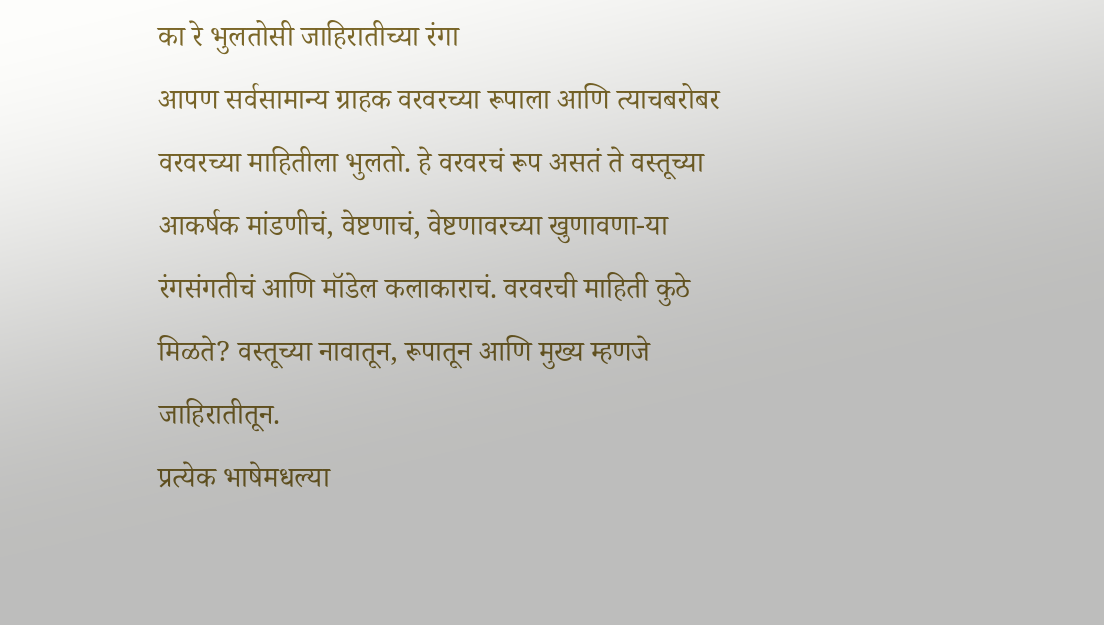का रे भुलतोसी जाहिरातीच्या रंगा
आपण सर्वसामान्य ग्राहक वरवरच्या रूपाला आणि त्याचबरोबर वरवरच्या माहितीला भुलतो. हे वरवरचं रूप असतं ते वस्तूच्या आकर्षक मांडणीचं, वेष्टणाचं, वेष्टणावरच्या खुणावणा-या रंगसंगतीचं आणि मॉडेल कलाकाराचं. वरवरची माहिती कुठे मिळते? वस्तूच्या नावातून, रूपातून आणि मुख्य म्हणजे जाहिरातीतून.
प्रत्येक भाषेमधल्या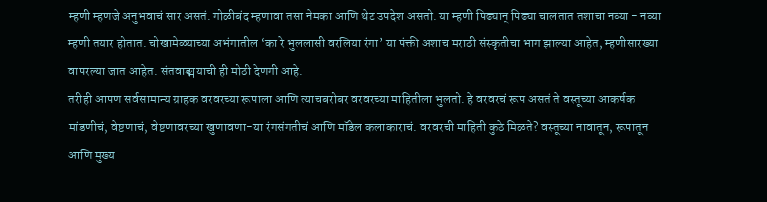म्हणी म्हणजे अनुभवाचं सार असतं. गोळीबंद म्हणावा तसा नेमका आणि थेट उपदेश असतो. या म्हणी पिढ्यान् पिढ्या चालतात तशाचा नव्या - नव्या म्हणी तयार होतात. चोखामेळ्याच्या अभंगातील ‘का रे भुललासी वरलिया रंगा’ या पंक्ती अशाच मराठी संस्कृतीचा भाग झाल्या आहेत, म्हणीसारख्या वापरल्या जात आहेत. संतवाङ्मयाची ही मोठी देणगी आहे.
तरीही आपण सर्वसामान्य ग्राहक वरवरच्या रूपाला आणि त्याचबरोबर वरवरच्या माहितीला भुलतो. हे वरवरचं रूप असतं ते वस्तूच्या आकर्षक मांडणीचं, वेष्टणाचं, वेष्टणावरच्या खुणावणा-या रंगसंगतीचं आणि मॉडेल कलाकाराचं. वरवरची माहिती कुठे मिळते? वस्तूच्या नावातून, रूपातून आणि मुख्य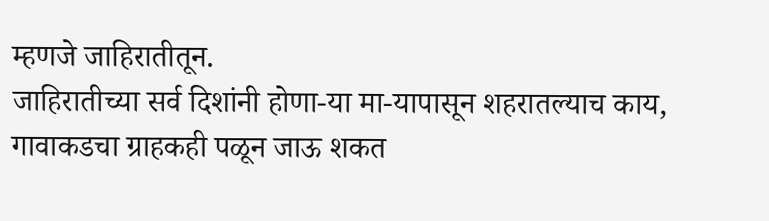म्हणजे जाहिरातीतून.
जाहिरातीच्या सर्व दिशांनी होणा-या मा-यापासून शहरातल्याच काय, गावाकडचा ग्राहकही पळून जाऊ शकत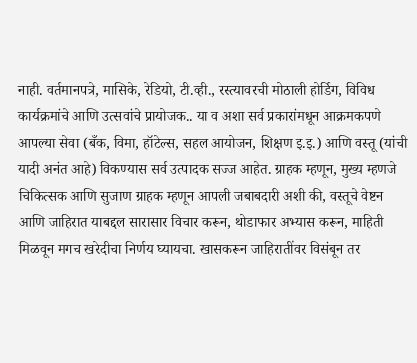नाही. वर्तमानपत्रे, मासिके, रेडियो, टी.व्ही., रस्त्यावरची मोठाली होर्डिग, विविध कार्यक्रमांचे आणि उत्सवांचे प्रायोजक.. या व अशा सर्व प्रकारांमधून आक्रमकपणे आपल्या सेवा (बँक, विमा, हॉटेल्स, सहल आयोजन, शिक्षण इ.इ.) आणि वस्तू (यांची यादी अनंत आहे) विकण्यास सर्व उत्पादक सज्ज आहेत. ग्राहक म्हणून, मुख्य म्हणजे चिकित्सक आणि सुजाण ग्राहक म्हणून आपली जबाबदारी अशी की, वस्तूचे वेष्टन आणि जाहिरात याबद्दल सारासार विचार करून, थोडाफार अभ्यास करून, माहिती मिळवून मगच खरेदीचा निर्णय घ्यायचा. खासकरून जाहिरातींवर विसंबून तर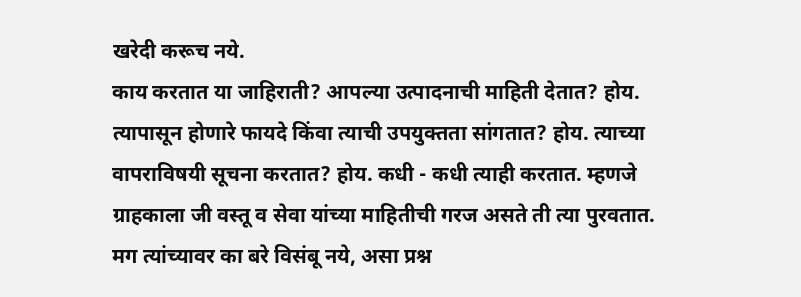खरेदी करूच नये.
काय करतात या जाहिराती? आपल्या उत्पादनाची माहिती देतात? होय. त्यापासून होणारे फायदे किंवा त्याची उपयुक्तता सांगतात? होय. त्याच्या वापराविषयी सूचना करतात? होय. कधी - कधी त्याही करतात. म्हणजे ग्राहकाला जी वस्तू व सेवा यांच्या माहितीची गरज असते ती त्या पुरवतात. मग त्यांच्यावर का बरे विसंबू नये, असा प्रश्न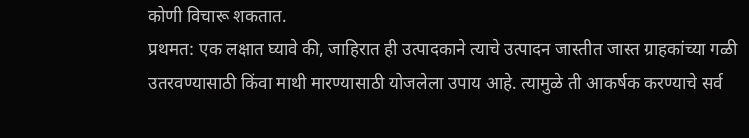कोणी विचारू शकतात.
प्रथमत: एक लक्षात घ्यावे की, जाहिरात ही उत्पादकाने त्याचे उत्पादन जास्तीत जास्त ग्राहकांच्या गळी उतरवण्यासाठी किंवा माथी मारण्यासाठी योजलेला उपाय आहे. त्यामुळे ती आकर्षक करण्याचे सर्व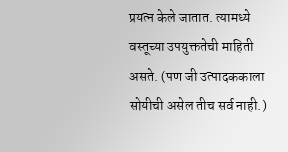प्रयत्न केले जातात. त्यामध्ये वस्तूच्या उपयुक्ततेची माहिती असते. (पण जी उत्पादककाला सोयीची असेल तीच सर्व नाही.)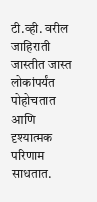टी.व्ही. वरील जाहिराती जास्तीत जास्त लोकांपर्यंत पोहोचतात आणि दृश्यात्मक परिणाम साधतात.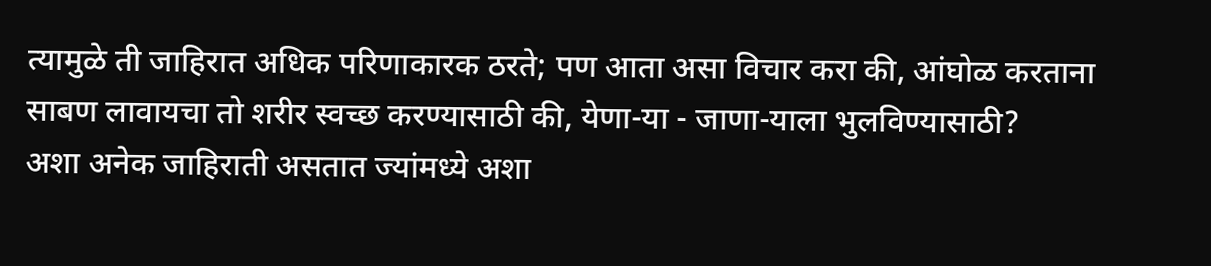त्यामुळे ती जाहिरात अधिक परिणाकारक ठरते; पण आता असा विचार करा की, आंघोळ करताना साबण लावायचा तो शरीर स्वच्छ करण्यासाठी की, येणा-या - जाणा-याला भुलविण्यासाठी?
अशा अनेक जाहिराती असतात ज्यांमध्ये अशा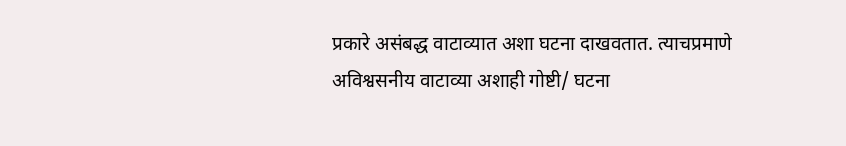प्रकारे असंबद्ध वाटाव्यात अशा घटना दाखवतात. त्याचप्रमाणे अविश्वसनीय वाटाव्या अशाही गोष्टी/ घटना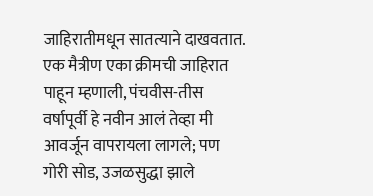जाहिरातीमधून सातत्याने दाखवतात. एक मैत्रीण एका क्रीमची जाहिरात पाहून म्हणाली, पंचवीस-तीस वर्षापूर्वी हे नवीन आलं तेव्हा मी आवर्जून वापरायला लागले; पण गोरी सोड, उजळसुद्धा झाले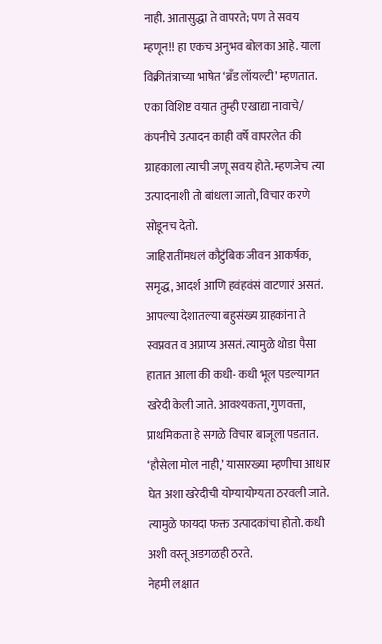नाही. आतासुद्धा ते वापरते; पण ते सवय म्हणून!! हा एकच अनुभव बोलका आहे. याला विक्रीतंत्राच्या भाषेत ‘ब्रँड लॉयल्टी’ म्हणतात. एका विशिष्ट वयात तुम्ही एखाद्या नावाचे/ कंपनीचे उत्पादन काही वर्षे वापरलेत की ग्राहकाला त्याची जणू सवय होते. म्हणजेच त्या उत्पादनाशी तो बांधला जातो, विचार करणे सोडूनच देतो.
जाहिरातींमधलं कौटुंबिक जीवन आकर्षक, समृद्ध, आदर्श आणि हवंहवंसं वाटणारं असतं. आपल्या देशातल्या बहुसंख्य ग्राहकांना ते स्वप्नवत व अप्राप्य असतं. त्यामुळे थोडा पैसा हातात आला की कधी- कधी भूल पडल्यागत खरेदी केली जाते. आवश्यकता, गुणवत्ता, प्राथमिकता हे सगळे विचार बाजूला पडतात. ‘हौसेला मोल नाही,’ यासारख्या म्हणीचा आधार घेत अशा खरेदीची योग्यायोग्यता ठरवली जाते. त्यामुळे फायदा फक्त उत्पादकांचा होतो. कधी अशी वस्तू अडगळही ठरते.
नेहमी लक्षात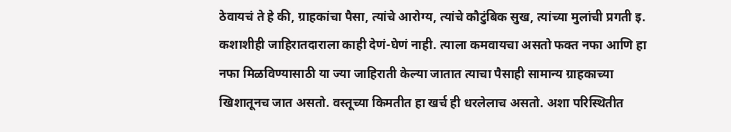ठेवायचं ते हे की, ग्राहकांचा पैसा, त्यांचे आरोग्य, त्यांचे कौटुंबिक सुख, त्यांच्या मुलांची प्रगती इ. कशाशीही जाहिरातदाराला काही देणं-घेणं नाही. त्याला कमवायचा असतो फक्त नफा आणि हा नफा मिळविण्यासाठी या ज्या जाहिराती केल्या जातात त्याचा पैसाही सामान्य ग्राहकाच्या खिशातूनच जात असतो. वस्तूच्या किमतीत हा खर्च ही धरलेलाच असतो. अशा परिस्थितीत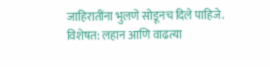जाहिरातींना भुलणे सोडूनच दिले पाहिजे. विशेषत: लहान आणि वाढत्या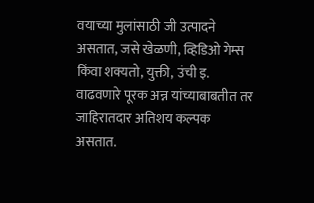वयाच्या मुलांसाठी जी उत्पादने असतात, जसे खेळणी, व्हिडिओ गेम्स किंवा शक्यतो, युक्ती, उंची इ. वाढवणारे पूरक अन्न यांच्याबाबतीत तर जाहिरातदार अतिशय कल्पक असतात.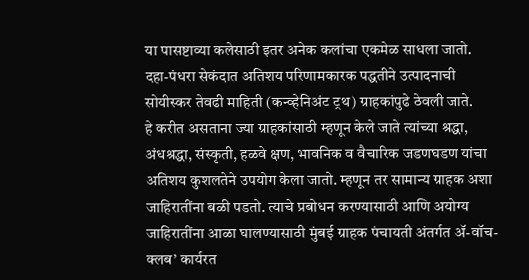या पासष्टाव्या कलेसाठी इतर अनेक कलांचा एकमेळ साधला जातो. दहा-पंधरा सेकंदात अतिशय परिणामकारक पद्धतीने उत्पादनाची सोयीस्कर तेवढी माहिती (कन्व्हेनिअंट ट्रथ) ग्राहकांपुढे ठेवली जाते.
हे करीत असताना ज्या ग्राहकांसाठी म्हणून केले जाते त्यांच्या श्रद्धा, अंधश्रद्धा, संस्कृती, हळवे क्षण, भावनिक व वैचारिक जडणघडण यांचा अतिशय कुशलतेने उपयोग केला जातो. म्हणून तर सामान्य ग्राहक अशा जाहिरातींना बळी पडतो. त्याचे प्रबोधन करण्यासाठी आणि अयोग्य जाहिरातींना आळा घालण्यासाठी मुंबई ग्राहक पंचायती अंतर्गत ॲ-वॉच-क्लब’ कार्यरत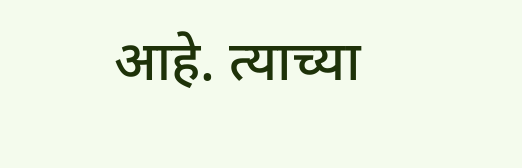आहे. त्याच्या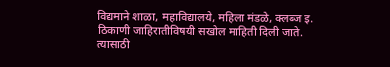विद्यमाने शाळा, महाविद्यालये, महिला मंडळे, क्लब्ज इ. ठिकाणी जाहिरातीविषयी सखोल माहिती दिली जाते. त्यासाठी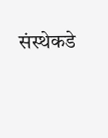संस्थेकडे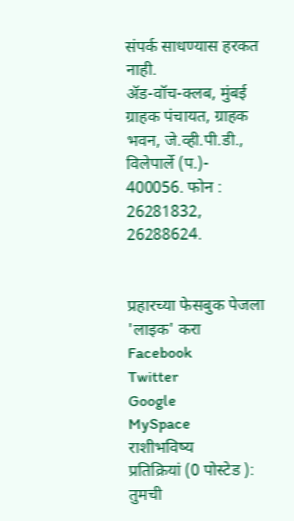संपर्क साधण्यास हरकत नाही.
ॲड-वॉच-क्लब, मुंबई ग्राहक पंचायत, ग्राहक भवन, जे.व्ही.पी.डी., विलेपार्ले (प.)- 400056. फोन : 26281832, 26288624.


प्रहारच्या फेसबुक पेजला 'लाइक' करा
Facebook
Twitter
Google
MySpace
राशीभविष्य
प्रतिक्रियां (0 पोस्टेड ):
तुमची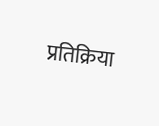प्रतिक्रिया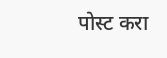पोस्ट करा